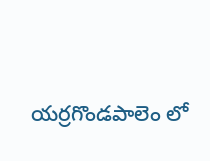యర్రగొండపాలెం లో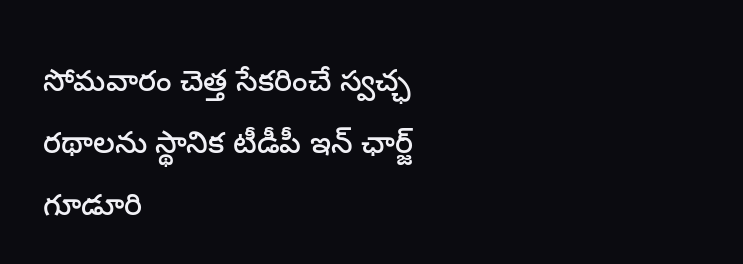సోమవారం చెత్త సేకరించే స్వచ్ఛ రథాలను స్థానిక టీడీపీ ఇన్ ఛార్జ్ గూడూరి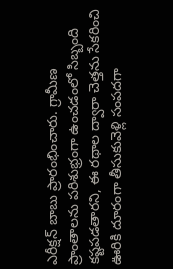ఎరీక్షన్ బాబు ప్రారంభించారు. గ్రామీణ ప్రాంతాలను పరిశుభ్రంగా ఉంచడంలో సిబ్బంది కష్టపడతారని, ఈ రథాల ద్వారా చెత్తను సేకరించి ఊరికి దూరంగా తీసుకువెళ్లి సంపదగా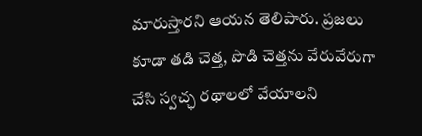మారుస్తారని ఆయన తెలిపారు. ప్రజలు కూడా తడి చెత్త, పొడి చెత్తను వేరువేరుగా చేసి స్వచ్ఛ రథాలలో వేయాలని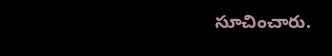సూచించారు.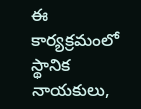ఈ కార్యక్రమంలో స్థానిక నాయకులు,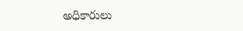అధికారులు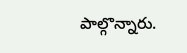పాల్గొన్నారు.